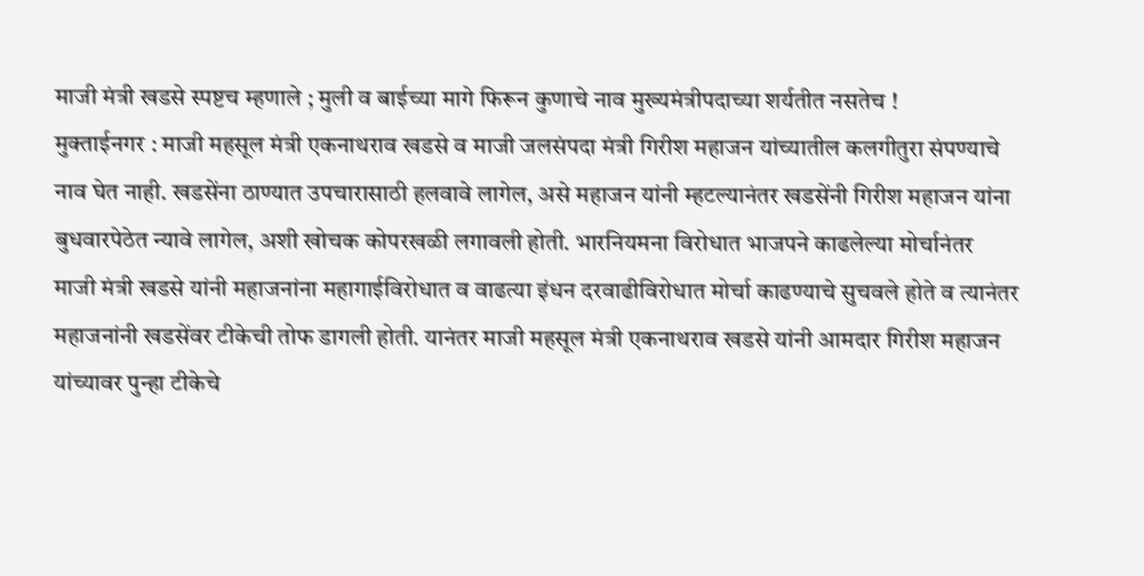माजी मंत्री खडसे स्पष्टच म्हणाले ; मुली व बाईच्या मागे फिरून कुणाचे नाव मुख्यमंत्रीपदाच्या शर्यतीत नसतेच !
मुक्ताईनगर : माजी महसूल मंत्री एकनाथराव खडसे व माजी जलसंपदा मंत्री गिरीश महाजन यांच्यातील कलगीतुरा संपण्याचे नाव घेत नाही. खडसेंना ठाण्यात उपचारासाठी हलवावे लागेल, असे महाजन यांनी म्हटल्यानंतर खडसेंनी गिरीश महाजन यांना बुधवारपेठेत न्यावे लागेल, अशी खोचक कोपरखळी लगावली होती. भारनियमना विरोधात भाजपने काढलेल्या मोर्चानंतर माजी मंत्री खडसे यांनी महाजनांना महागाईविरोधात व वाढत्या इंधन दरवाढीविरोधात मोर्चा काढण्याचे सुचवले होते व त्यानंतर महाजनांनी खडसेंवर टीकेची तोफ डागली होती. यानंतर माजी महसूल मंत्री एकनाथराव खडसे यांनी आमदार गिरीश महाजन यांच्यावर पुन्हा टीकेचे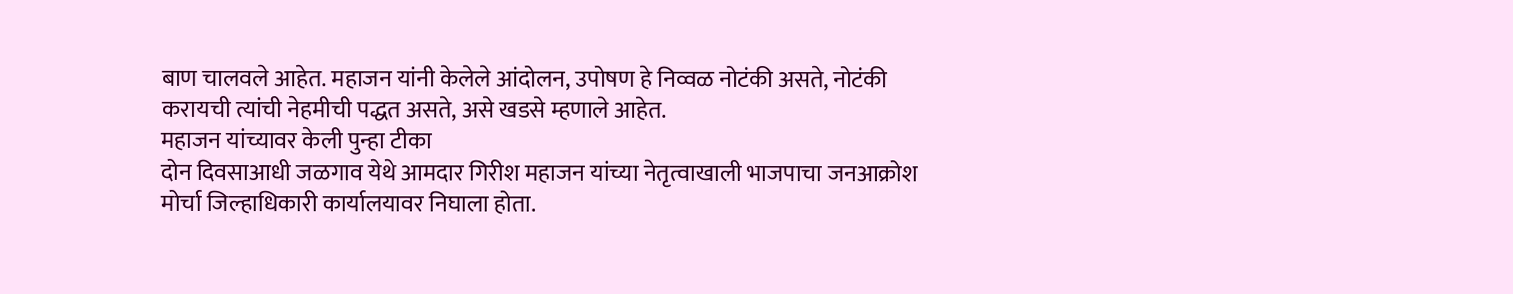बाण चालवले आहेत. महाजन यांनी केलेले आंदोलन, उपोषण हे निव्वळ नोटंकी असते, नोटंकी करायची त्यांची नेहमीची पद्धत असते, असे खडसे म्हणाले आहेत.
महाजन यांच्यावर केली पुन्हा टीका
दोन दिवसाआधी जळगाव येथे आमदार गिरीश महाजन यांच्या नेतृत्वाखाली भाजपाचा जनआक्रोश मोर्चा जिल्हाधिकारी कार्यालयावर निघाला होता.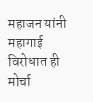महाजन यांनी महागाई विरोधात ही मोर्चा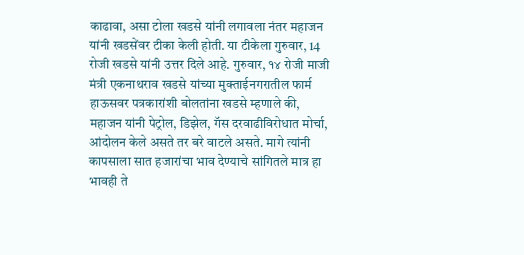काढावा, असा टोला खडसे यांनी लगावला नंतर महाजन यांनी खडसेंवर टीका केली होती. या टीकेला गुरुवार, 14 रोजी खडसे यांनी उत्तर दिले आहे. गुरुवार, १४ रोजी माजी मंत्री एकनाथराव खडसे यांच्या मुक्ताईनगरातील फार्म हाऊसवर पत्रकारांशी बोलतांना खडसे म्हणाले की, महाजन यांनी पेट्रोल, डिझेल, गॅस दरवाढीविरोधात मोर्चा, आंदोलन केले असते तर बरे वाटले असते. मागे त्यांनी कापसाला सात हजारांचा भाव देण्याचे सांगितले मात्र हा भावही ते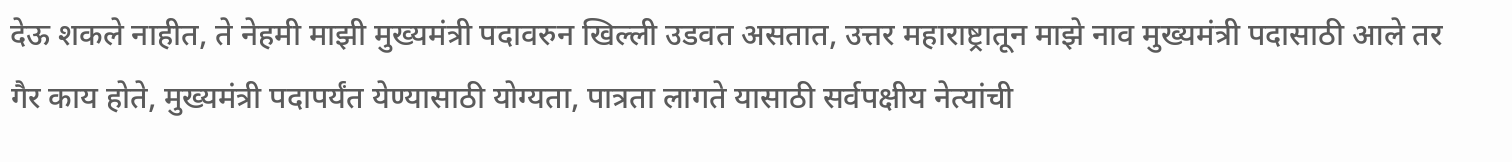देऊ शकले नाहीत, ते नेहमी माझी मुख्यमंत्री पदावरुन खिल्ली उडवत असतात, उत्तर महाराष्ट्रातून माझे नाव मुख्यमंत्री पदासाठी आले तर गैर काय होते, मुख्यमंत्री पदापर्यंत येण्यासाठी योग्यता, पात्रता लागते यासाठी सर्वपक्षीय नेत्यांची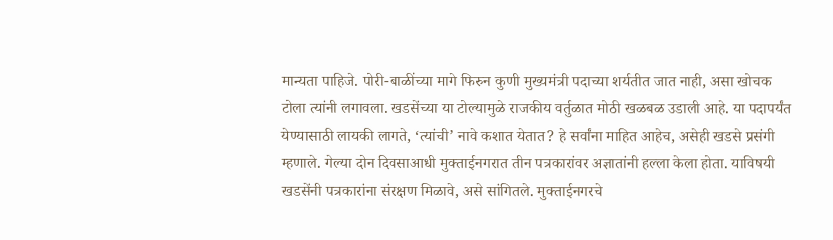मान्यता पाहिजे. पोरी-बाळींच्या मागे फिरुन कुणी मुख्यमंत्री पदाच्या शर्यतीत जात नाही, असा खोचक टोला त्यांनी लगावला. खडसेंच्या या टोल्यामुळे राजकीय वर्तुळात मोठी खळबळ उडाली आहे. या पदापर्यंत येण्यासाठी लायकी लागते, ‘त्यांची’ नावे कशात येतात? हे सर्वांना माहित आहेच, असेही खडसे प्रसंगी म्हणाले. गेल्या दोन दिवसाआधी मुक्ताईनगरात तीन पत्रकारांवर अज्ञातांनी हल्ला केला होता. याविषयी खडसेंनी पत्रकारांना संरक्षण मिळावे, असे सांगितले. मुक्ताईनगरचे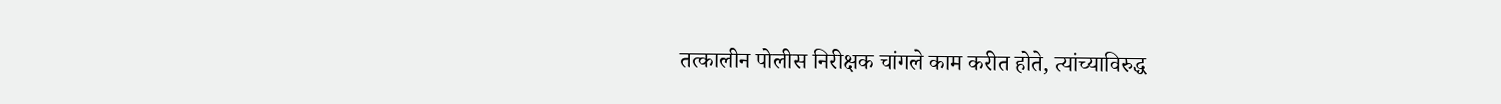तत्कालीन पोलीस निरीक्षक चांगले काम करीत होते, त्यांच्याविरुद्ध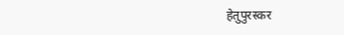हेतुपुरस्कर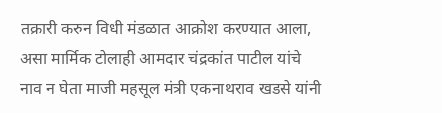तक्रारी करुन विधी मंडळात आक्रोश करण्यात आला, असा मार्मिक टोलाही आमदार चंद्रकांत पाटील यांचे नाव न घेता माजी महसूल मंत्री एकनाथराव खडसे यांनी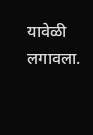यावेळी लगावला.